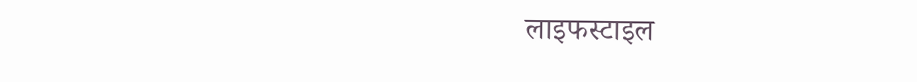लाइफस्टाइल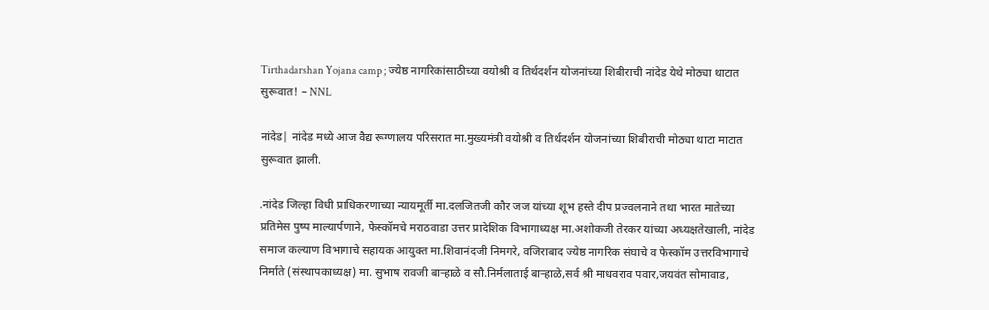Tirthadarshan Yojana camp ; ज्येष्ठ नागरिकांसाठीच्या वयोश्री व तिर्थदर्शन योजनांच्या शिबीराची नांदेड येथे मोठ्या थाटात सुरूवात! – NNL

नांदेड| नांदेड मध्ये आज वैद्य रूग्णालय परिसरात मा.मुख्यमंत्री वयोश्री व तिर्थदर्शन योजनांच्या शिबीराची मोठ्या थाटा माटात सुरूवात झाली.

.नांदेड जिल्हा विधी प्राधिकरणाच्या न्यायमूर्ती मा.दलजितजी कौर जज यांच्या शूभ हस्ते दीप प्रज्वलनाने तथा भारत मातेच्या प्रतिमेस पुष्प माल्यार्पणाने, फेस्कॉमचे मराठवाडा उत्तर प्रादेशिक विभागाध्यक्ष मा.अशोकजी तेरकर यांच्या अध्यक्षतेखाली, नांदेड समाज कल्याण विभागाचे सहायक आयुक्त मा.शिवानंदजी निमगरे, वजिराबाद ज्येष्ठ नागरिक संघाचे व फेस्कॉम उत्तरविभागाचे निर्माते (संस्थापकाध्यक्ष) मा. सुभाष रावजी बार्‍हाळे व सौ.निर्मलाताई बार्‍हाळे,सर्व श्री माधवराव पवार,जयवंत सोमावाड,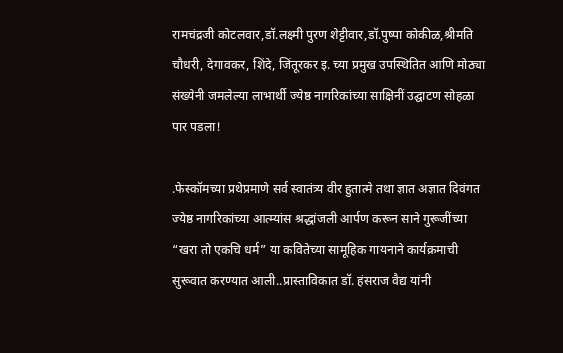रामचंद्रजी कोटलवार,डॉ.लक्ष्मी पुरण शेट्टीवार,डॉ.पुष्पा कोकीळ,श्रीमति चौधरी, देगावकर, शिंदे, जिंतूरकर इ. च्या प्रमुख उपस्थितित आणि मोठ्या संख्येनी जमलेल्या लाभार्थी ज्येष्ठ नागरिकांच्या साक्षिनीं उद्घाटण सोहळा पार पडला!

.फेस्कॉमच्या प्रथेप्रमाणे सर्व स्वातंत्र्य वीर हुतात्मे तथा ज्ञात अज्ञात दिवंगत ज्येष्ठ नागरिकांच्या आत्म्यांस श्रद्धांजली आर्पण करून साने गुरूजींच्या “खरा तो एकचि धर्म” या कवितेच्या सामूहिक गायनाने कार्यक्रमाची सुरूवात करण्यात आली..प्रास्ताविकात डॉ. हंसराज वैद्य यांनी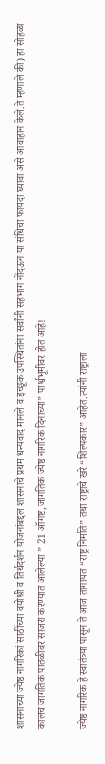शासनाच्या ज्येष्ठ नागरिकां साठींच्या वयोश्री व तिर्थदर्शन योजनांबद्दल शासनाचे प्रथम धन्यवाद मानले व इच्छूक उपस्थितांना सर्वांनी सहभाग नोंदऊन या संधिचा फायदा घ्यावा असे आवाहान केले.ते म्हणाले की) हा सोहळा कालच जागतिक पातळीवर साजरा करण्यात आलेल्या ” 21 ऑगष्ट,जागतिक ज्येष्ठ नागरिक दिनाच्या” पार्श्वभूमीवर होत आहे!

ज्येष्ठ नागरिक हे स्वातंत्र्या पासून ते आज तागायत “राष्ट्र निर्माते” तथा राष्ट्राचे खरे “शिल्पकार” आहेत.त्यांनी राष्ट्राला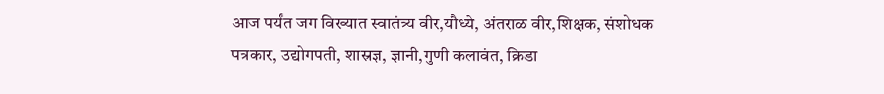आज पर्यंत जग विख्यात स्वातंत्र्य वीर,यौध्ये, अंतराळ वीर,शिक्षक, संशोधक पत्रकार, उद्योगपती, शास्रज्ञ, ज्ञानी,गुणी कलावंत, क्रिडा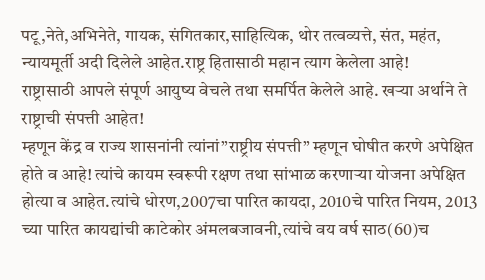पटू,नेते,अभिनेते, गायक, संगितकार,साहित्यिक, थोर तत्वव्यत्ते, संत, महंत, न्यायमूर्ती अदी दिलेले आहेत.राष्ट्र हितासाठी महान त्याग केलेला आहे!
राष्ट्रासाठी आपले संपूर्ण आयुष्य वेचले तथा समर्पित केलेले आहे. खर्‍या अर्थाने ते राष्ट्राची संपत्ती आहेत!
म्हणून केंद्र व राज्य शासनांनी त्यांनां”राष्ट्रीय संपत्ती” म्हणून घोषीत करणे अपेक्षित होते व आहे! त्यांचे कायम स्वरूपी रक्षण तथा सांभाळ करणार्‍या योजना अपेक्षित होत्या व आहेत.त्यांचे धोरण,2007चा पारित कायदा, 2010चे पारित नियम, 2013 च्या पारित कायद्यांची काटेकोर अंमलबजावनी,त्यांचे वय वर्ष साठ(60)च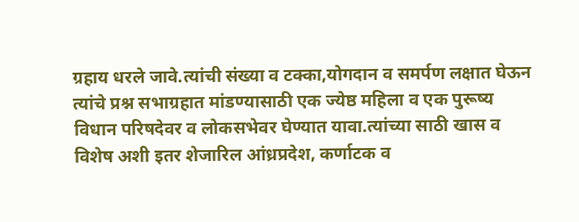ग्रहाय धरले जावे.त्यांची संख्या व टक्का,योगदान व समर्पण लक्षात घेऊन त्यांचे प्रश्न सभाग्रहात मांडण्यासाठी एक ज्येष्ठ महिला व एक पुरूष्य विधान परिषदेवर व लोकसभेवर घेण्यात यावा.त्यांच्या साठी खास व विशेष अशी इतर शेजारिल आंध्रप्रदेश, कर्णाटक व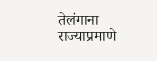तेलंगाना राज्याप्रमाणे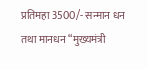प्रतिमहा 3500/- सन्मान धन तथा मानधन “मुख्यमंत्री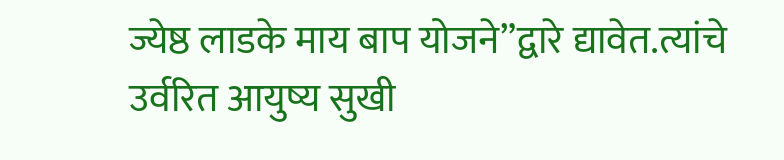ज्येष्ठ लाडके माय बाप योजने”द्वारे द्यावेत.त्यांचे उर्वरित आयुष्य सुखी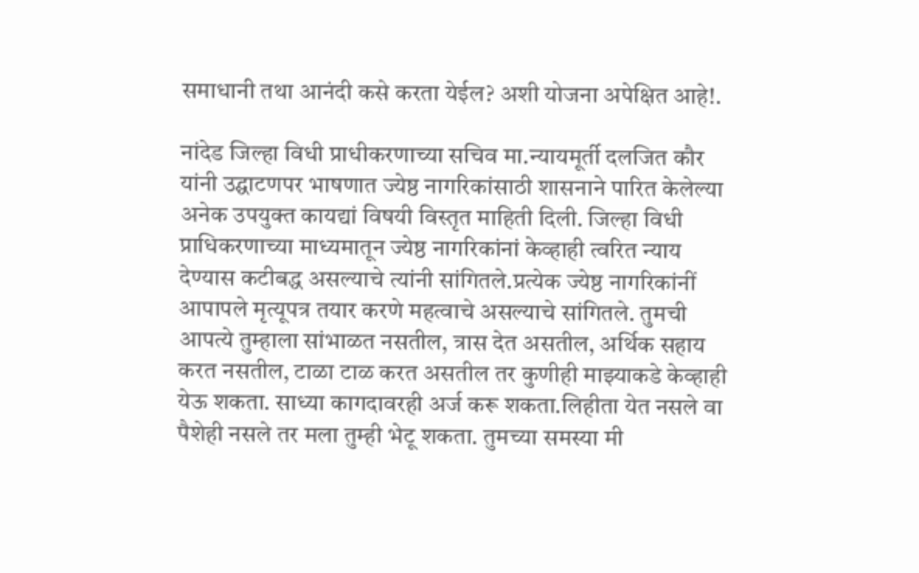समाधानी तथा आनंदी कसे करता येईल? अशी योजना अपेक्षित आहे!.

नांदेड जिल्हा विधी प्राधीकरणाच्या सचिव मा.न्यायमूर्ती दलजित कौर यांनी उद्घाटणपर भाषणात ज्येष्ठ नागरिकांसाठी शासनाने पारित केलेल्या अनेक उपयुक्त कायद्यां विषयी विस्तृत माहिती दिली. जिल्हा विधी प्राधिकरणाच्या माध्यमातून ज्येष्ठ नागरिकांनां केव्हाही त्वरित न्याय देण्यास कटीबद्ध असल्याचे त्यांनी सांगितले.प्रत्येक ज्येष्ठ नागरिकांनीं आपापले मृत्यूपत्र तयार करणे महत्वाचे असल्याचे सांगितले. तुमची आपत्ये तुम्हाला सांभाळत नसतील, त्रास देत असतील, अर्थिक सहाय करत नसतील, टाळा टाळ करत असतील तर कुणीही माझ्याकडे केव्हाही येऊ शकता. साध्या कागदावरही अर्ज करू शकता.लिहीता येत नसले वा पैशेही नसले तर मला तुम्ही भेटू शकता. तुमच्या समस्या मी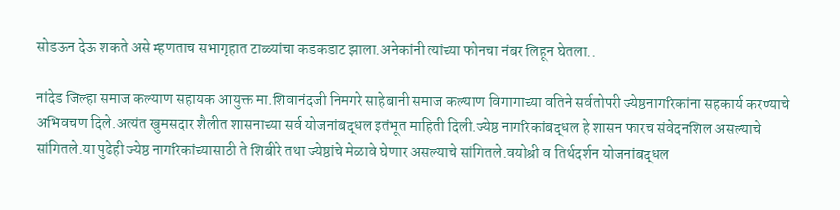सोडऊन देऊ शकते असे म्हणताच सभागृहात टाळ्यांचा कडकडाट झाला.अनेकांनी त्यांच्या फोनचा नंबर लिहून घेतला..

नांदेड जिल्हा समाज कल्याण सहायक आयुक्त मा.शिवानंदजी निमगरे साहेबानी समाज कल्याण विगागाच्या वतिने सर्वतोपरी ज्येष्ठनागरिकांना सहकार्य करण्याचे अभिवचण दिले.अत्यंत खुमसदार शैलीत शासनाच्या सर्व योजनांबद्धल इतंभूत माहिती दिली.ज्येष्ठ नागरिकांबद्धल हे शासन फारच संवेदनशिल असल्याचे सांगितले.या पुढेही ज्येष्ठ नागरिकांच्यासाठी ते शिबीरे तथा ज्येष्ठांचे मेळावे घेणार असल्याचे सांगितले.वयोश्री व तिर्थदर्शन योजनांबद्धल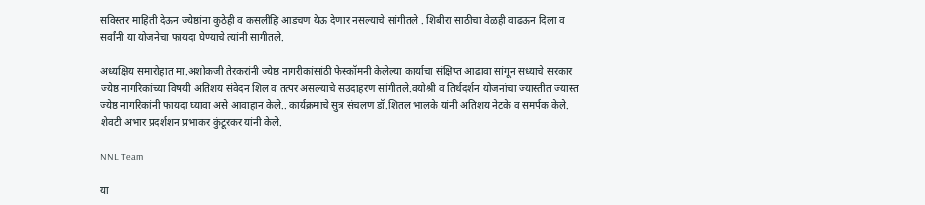सविस्तर माहिती देऊन ज्येष्ठांना कुठेही व कसलीहि आडचण येऊ देणार नसल्याचे सांगीतले . शिबीरा साठीचा वेळही वाढऊन दिला व सर्वांनी या योजनेचा फायदा घेण्याचे त्यांनी सागीतले.

अध्यक्षिय समारोहात मा.अशोकजी तेरकरांनी ज्येष्ठ नागरीकांसांठी फेस्कॉमनी केलेल्या कार्याचा संक्षिप्त आढावा सांगून सध्याचे सरकार ज्येष्ठ नागरिकांच्या विषयी अतिशय संवेदन शिल व तत्पर असल्याचे सउदाहरण सांगीतले.वयोश्री व तिर्थदर्शन योजनांचा ज्यास्तीत ज्यास्त ज्येष्ठ नागरिकांनी फायदा घ्यावा असे आवाहान केले.. कार्यक्रमाचे सुत्र संचलण डॉ.शितल भालके यांनी अतिशय नेटके व समर्पक केले. शेवटी अभार प्रदर्शशन प्रभाकर कुंटूरकर यांनी केले.

NNL Team

या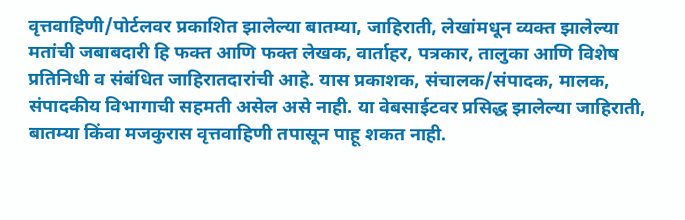वृत्तवाहिणी/पोर्टलवर प्रकाशित झालेल्या बातम्या, जाहिराती, लेखांमधून व्यक्त झालेल्या मतांची जबाबदारी हि फक्त आणि फक्त लेखक, वार्ताहर, पत्रकार, तालुका आणि विशेष प्रतिनिधी व संबंधित जाहिरातदारांची आहे. यास प्रकाशक, संचालक/संपादक, मालक, संपादकीय विभागाची सहमती असेल असे नाही. या वेबसाईटवर प्रसिद्ध झालेल्या जाहिराती, बातम्या किंवा मजकुरास वृत्तवाहिणी तपासून पाहू शकत नाही.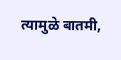त्यामुळे बातमी,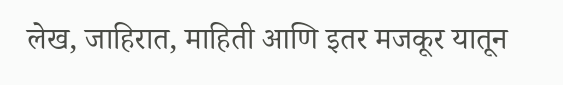लेख, जाहिरात, माहिती आणि इतर मजकूर यातून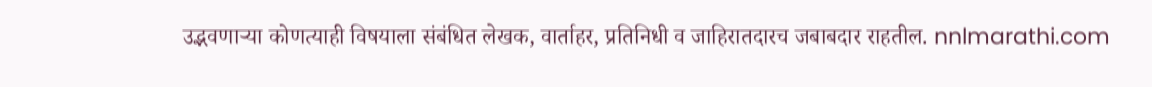उद्भवणाऱ्या कोणत्याही विषयाला संबंधित लेखक, वार्ताहर, प्रतिनिधी व जाहिरातदारच जबाबदार राहतील. nnlmarathi.com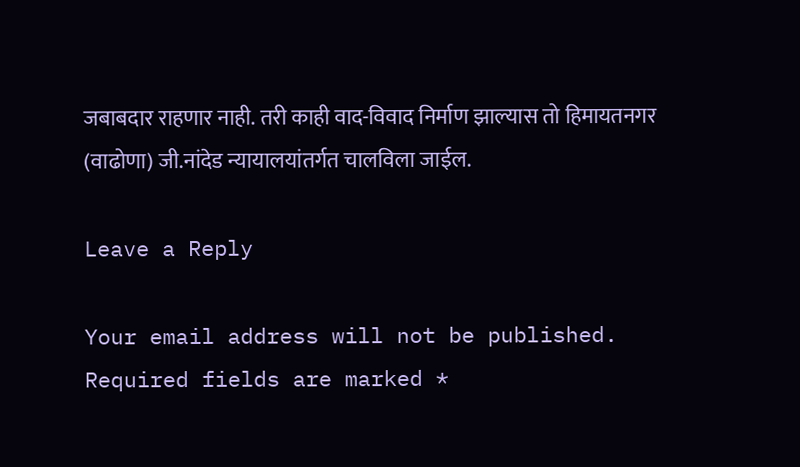जबाबदार राहणार नाही. तरी काही वाद-विवाद निर्माण झाल्यास तो हिमायतनगर (वाढोणा) जी.नांदेड न्यायालयांतर्गत चालविला जाईल.

Leave a Reply

Your email address will not be published. Required fields are marked *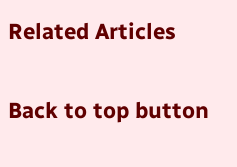Related Articles

Back to top button